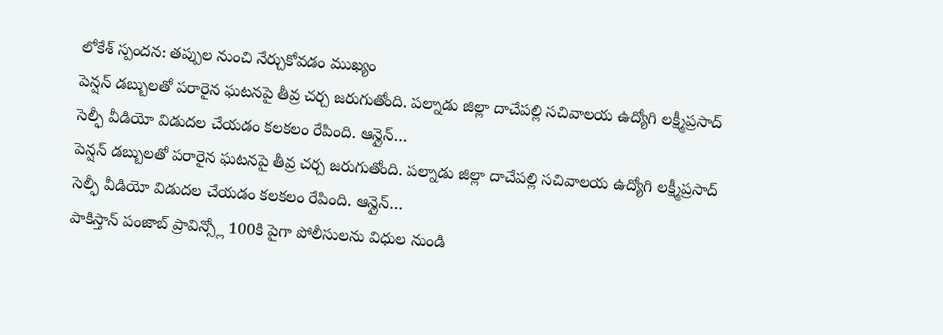లోకేశ్ స్పందన: తప్పుల నుంచి నేర్చుకోవడం ముఖ్యం
పెన్షన్ డబ్బులతో పరారైన ఘటనపై తీవ్ర చర్చ జరుగుతోంది. పల్నాడు జిల్లా దాచేపల్లి సచివాలయ ఉద్యోగి లక్ష్మీప్రసాద్ సెల్ఫీ వీడియో విడుదల చేయడం కలకలం రేపింది. ఆన్లైన్…
పెన్షన్ డబ్బులతో పరారైన ఘటనపై తీవ్ర చర్చ జరుగుతోంది. పల్నాడు జిల్లా దాచేపల్లి సచివాలయ ఉద్యోగి లక్ష్మీప్రసాద్ సెల్ఫీ వీడియో విడుదల చేయడం కలకలం రేపింది. ఆన్లైన్…
పాకిస్తాన్ పంజాబ్ ప్రావిన్స్లో 100కి పైగా పోలీసులను విధుల నుండి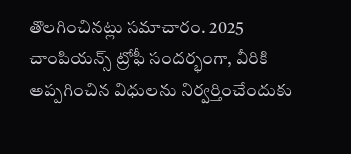తొలగించినట్లు సమాచారం. 2025 చాంపియన్స్ ట్రోఫీ సందర్భంగా, వీరికి అప్పగించిన విధులను నిర్వర్తించేందుకు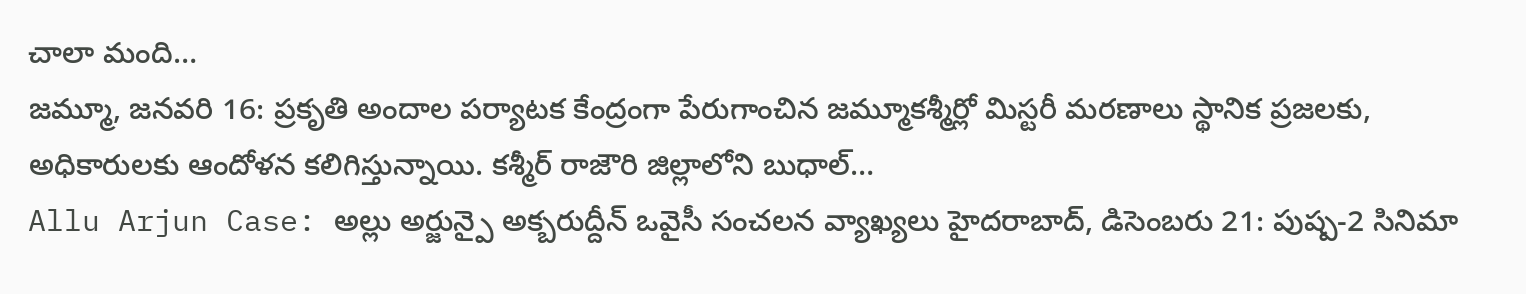చాలా మంది…
జమ్మూ, జనవరి 16: ప్రకృతి అందాల పర్యాటక కేంద్రంగా పేరుగాంచిన జమ్మూకశ్మీర్లో మిస్టరీ మరణాలు స్థానిక ప్రజలకు, అధికారులకు ఆందోళన కలిగిస్తున్నాయి. కశ్మీర్ రాజౌరి జిల్లాలోని బుధాల్…
Allu Arjun Case: అల్లు అర్జున్పై అక్బరుద్దీన్ ఒవైసీ సంచలన వ్యాఖ్యలు హైదరాబాద్, డిసెంబరు 21: పుష్ప-2 సినిమా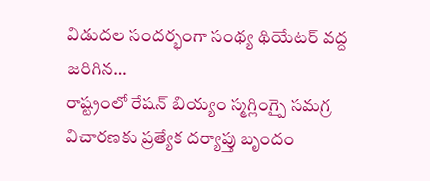విడుదల సందర్భంగా సంథ్య థియేటర్ వద్ద జరిగిన…
రాష్ట్రంలో రేషన్ బియ్యం స్మగ్లింగ్పై సమగ్ర విచారణకు ప్రత్యేక దర్యాప్తు బృందం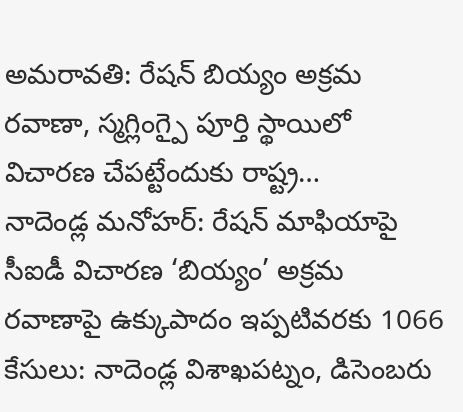అమరావతి: రేషన్ బియ్యం అక్రమ రవాణా, స్మగ్లింగ్పై పూర్తి స్థాయిలో విచారణ చేపట్టేందుకు రాష్ట్ర…
నాదెండ్ల మనోహర్: రేషన్ మాఫియాపై సీఐడీ విచారణ ‘బియ్యం’ అక్రమ రవాణాపై ఉక్కుపాదం ఇప్పటివరకు 1066 కేసులు: నాదెండ్ల విశాఖపట్నం, డిసెంబరు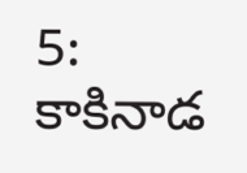5: కాకినాడ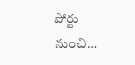పోర్టు నుంచి…